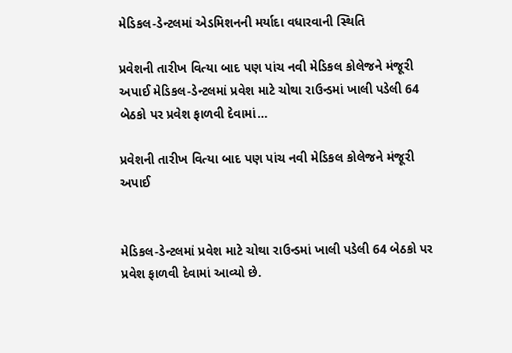મેડિકલ-ડેન્ટલમાં એડમિશનની મર્યાદા વધારવાની સ્થિતિ

પ્રવેશની તારીખ વિત્યા બાદ પણ પાંચ નવી મેડિકલ કોલેજને મંજૂરી અપાઈ મેડિકલ-ડેન્ટલમાં પ્રવેશ માટે ચોથા રાઉન્ડમાં ખાલી પડેલી 64 બેઠકો પર પ્રવેશ ફાળવી દેવામાં…

પ્રવેશની તારીખ વિત્યા બાદ પણ પાંચ નવી મેડિકલ કોલેજને મંજૂરી અપાઈ


મેડિકલ-ડેન્ટલમાં પ્રવેશ માટે ચોથા રાઉન્ડમાં ખાલી પડેલી 64 બેઠકો પર પ્રવેશ ફાળવી દેવામાં આવ્યો છે.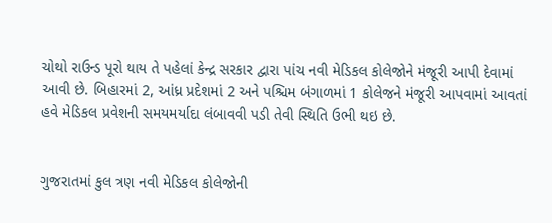ચોથો રાઉન્ડ પૂરો થાય તે પહેલાં કેન્દ્ર સરકાર દ્વારા પાંચ નવી મેડિકલ કોલેજોને મંજૂરી આપી દેવામાં આવી છે. બિહારમાં 2, આંધ્ર પ્રદેશમાં 2 અને પશ્ચિમ બંગાળમાં 1 કોલેજને મંજૂરી આપવામાં આવતાં હવે મેડિકલ પ્રવેશની સમયમર્યાદા લંબાવવી પડી તેવી સ્થિતિ ઉભી થઇ છે.


ગુજરાતમાં કુલ ત્રણ નવી મેડિકલ કોલેજોની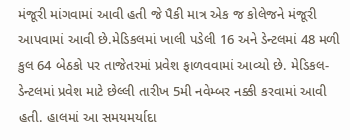મંજૂરી માંગવામાં આવી હતી જે પૈકી માત્ર એક જ કોલેજને મંજૂરી આપવામાં આવી છે.મેડિકલમાં ખાલી પડેલી 16 અને ડેન્ટલમાં 48 મળી કુલ 64 બેઠકો પર તાજેતરમાં પ્રવેશ ફાળવવામાં આવ્યો છે. મેડિકલ-ડેન્ટલમાં પ્રવેશ માટે છેલ્લી તારીખ 5મી નવેમ્બર નક્કી કરવામાં આવી હતી. હાલમાં આ સમયમર્યાદા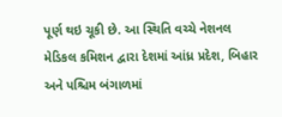પૂર્ણ થઇ ચૂકી છે. આ સ્થિતિ વચ્ચે નેશનલ મેડિકલ કમિશન દ્વારા દેશમાં આંધ્ર પ્રદેશ, બિહાર અને પશ્ચિમ બંગાળમાં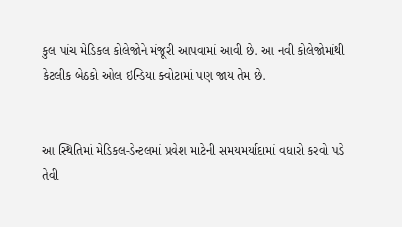કુલ પાંચ મેડિકલ કોલેજોને મંજૂરી આપવામાં આવી છે. આ નવી કોલેજોમાંથી કેટલીક બેઠકો ઓલ ઇન્ડિયા ક્વોટામાં પણ જાય તેમ છે.


આ સ્થિતિમાં મેડિકલ-ડેન્ટલમાં પ્રવેશ માટેની સમયમર્યાદામાં વધારો કરવો પડે તેવી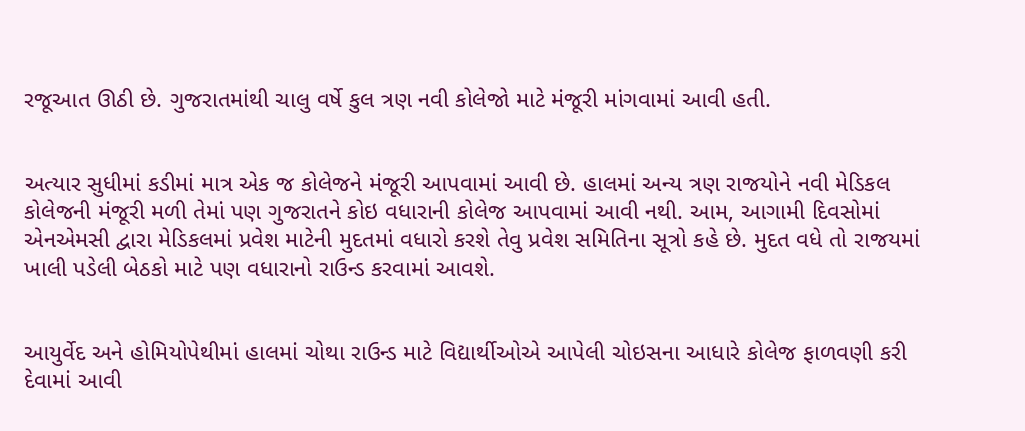રજૂઆત ઊઠી છે. ગુજરાતમાંથી ચાલુ વર્ષે કુલ ત્રણ નવી કોલેજો માટે મંજૂરી માંગવામાં આવી હતી.


અત્યાર સુધીમાં કડીમાં માત્ર એક જ કોલેજને મંજૂરી આપવામાં આવી છે. હાલમાં અન્ય ત્રણ રાજયોને નવી મેડિકલ કોલેજની મંજૂરી મળી તેમાં પણ ગુજરાતને કોઇ વધારાની કોલેજ આપવામાં આવી નથી. આમ, આગામી દિવસોમાં એનએમસી દ્વારા મેડિકલમાં પ્રવેશ માટેની મુદતમાં વધારો કરશે તેવુ પ્રવેશ સમિતિના સૂત્રો કહે છે. મુદત વધે તો રાજયમાં ખાલી પડેલી બેઠકો માટે પણ વધારાનો રાઉન્ડ કરવામાં આવશે.


આયુર્વેદ અને હોમિયોપેથીમાં હાલમાં ચોથા રાઉન્ડ માટે વિદ્યાર્થીઓએ આપેલી ચોઇસના આધારે કોલેજ ફાળવણી કરી દેવામાં આવી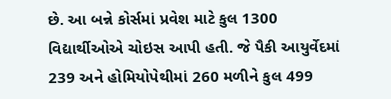છે. આ બન્ને કોર્સમાં પ્રવેશ માટે કુલ 1300 વિદ્યાર્થીઓએ ચોઇસ આપી હતી. જે પૈકી આયુર્વેદમાં 239 અને હોમિયોપેથીમાં 260 મળીને કુલ 499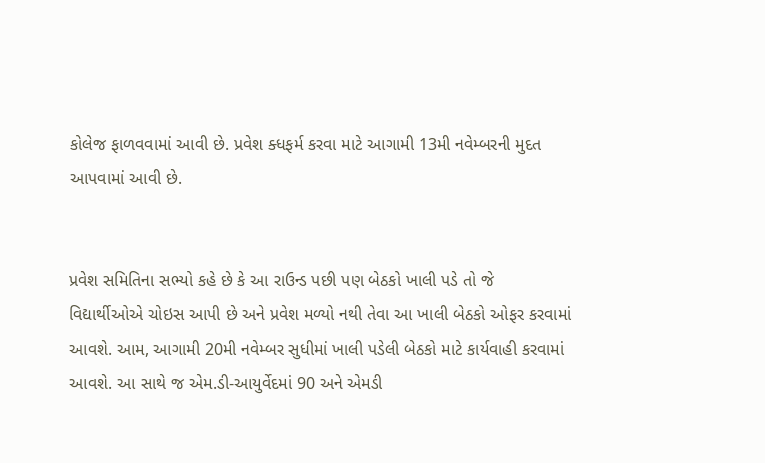કોલેજ ફાળવવામાં આવી છે. પ્રવેશ ક્ધફર્મ કરવા માટે આગામી 13મી નવેમ્બરની મુદત આપવામાં આવી છે.


પ્રવેશ સમિતિના સભ્યો કહે છે કે આ રાઉન્ડ પછી પણ બેઠકો ખાલી પડે તો જે વિદ્યાર્થીઓએ ચોઇસ આપી છે અને પ્રવેશ મળ્યો નથી તેવા આ ખાલી બેઠકો ઓફર કરવામાં આવશે. આમ, આગામી 20મી નવેમ્બર સુધીમાં ખાલી પડેલી બેઠકો માટે કાર્યવાહી કરવામાં આવશે. આ સાથે જ એમ.ડી-આયુર્વેદમાં 90 અને એમડી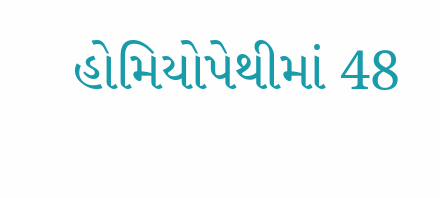હોમિયોપેથીમાં 48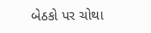બેઠકો પર ચોથા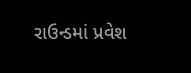રાઉન્ડમાં પ્રવેશ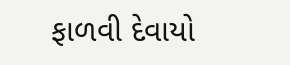ફાળવી દેવાયો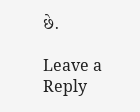છે.

Leave a Reply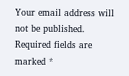Your email address will not be published. Required fields are marked *